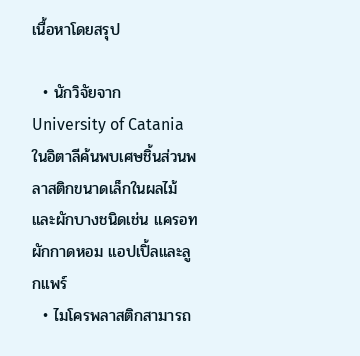เนื้อหาโดยสรุป

  • นักวิจัยจาก University of Catania ในอิตาลีค้นพบเศษชิ้นส่วนพลาสติกขนาดเล็กในผลไม้และผักบางชนิดเช่น แครอท ผักกาดหอม แอปเปิ้ลและลูกแพร์
  • ไมโครพลาสติกสามารถ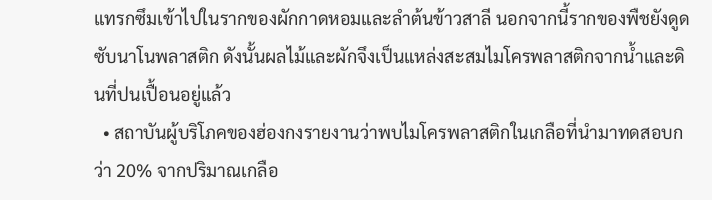แทรกซึมเข้าไปในรากของผักกาดหอมและลำต้นข้าวสาลี นอกจากนี้รากของพืชยังดูดซับนาโนพลาสติก ดังนั้นผลไม้และผักจึงเป็นแหล่งสะสมไมโครพลาสติกจากน้ำและดินที่ปนเปื้อนอยู่แล้ว
  • สถาบันผู้บริโภคของฮ่องกงรายงานว่าพบไมโครพลาสติกในเกลือที่นำมาทดสอบกว่า 20% จากปริมาณเกลือ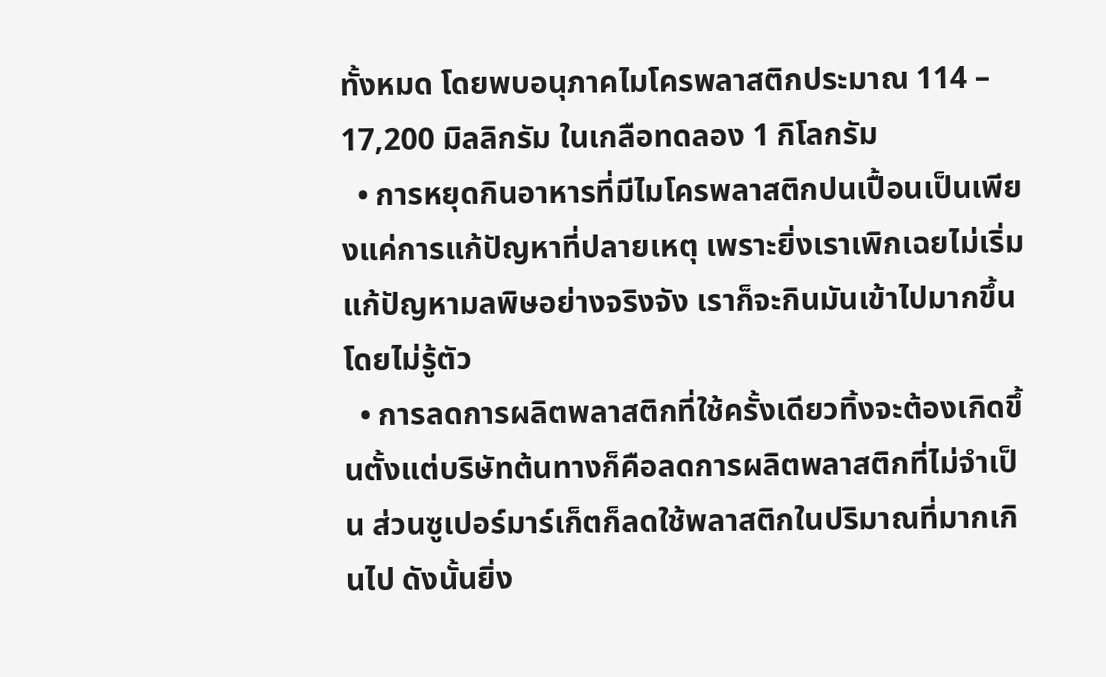ทั้งหมด โดยพบอนุภาคไมโครพลาสติกประมาณ 114 – 17,200 มิลลิกรัม ในเกลือทดลอง 1 กิโลกรัม
  • การหยุดกินอาหารที่มีไมโครพลาสติกปนเปื้อนเป็นเพียงแค่การแก้ปัญหาที่ปลายเหตุ เพราะยิ่งเราเพิกเฉยไม่เริ่มแก้ปัญหามลพิษอย่างจริงจัง เราก็จะกินมันเข้าไปมากขึ้นโดยไม่รู้ตัว
  • การลดการผลิตพลาสติกที่ใช้ครั้งเดียวทิ้งจะต้องเกิดขึ้นตั้งแต่บริษัทต้นทางก็คือลดการผลิตพลาสติกที่ไม่จำเป็น ส่วนซูเปอร์มาร์เก็ตก็ลดใช้พลาสติกในปริมาณที่มากเกินไป ดังนั้นยิ่ง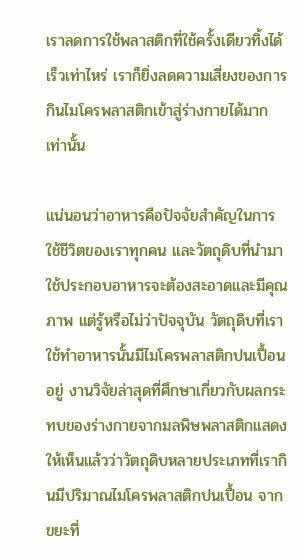เราลดการใช้พลาสติกที่ใช้ครั้งเดียวทิ้งได้เร็วเท่าไหร่ เราก็ยิ่งลดความเสี่ยงของการกินไมโครพลาสติกเข้าสู่ร่างกายได้มากเท่านั้น

แน่นอนว่าอาหารคือปัจจัยสำคัญในการใช้ชีวิตของเราทุกคน และวัตถุดิบที่นำมาใช้ประกอบอาหารจะต้องสะอาดและมีคุณภาพ แต่รู้หรือไม่ว่าปัจจุบัน วัตถุดิบที่เราใช้ทำอาหารนั้นมีไมโครพลาสติกปนเปื้อนอยู่ งานวิจัยล่าสุดที่ศึกษาเกี่ยวกับผลกระทบของร่างกายจากมลพิษพลาสติกแสดงให้เห็นแล้วว่าวัตถุดิบหลายประเภทที่เรากินมีปริมาณไมโครพลาสติกปนเปื้อน จากขยะที่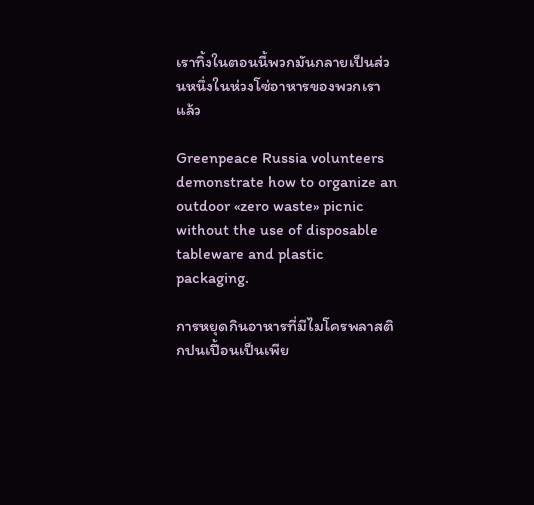เราทิ้งในตอนนี้พวกมันกลายเป็นส่วนหนึ่งในห่วงโซ่อาหารของพวกเราแล้ว

Greenpeace Russia volunteers demonstrate how to organize an outdoor «zero waste» picnic without the use of disposable tableware and plastic packaging.

การหยุดกินอาหารที่มีไมโครพลาสติกปนเปื้อนเป็นเพีย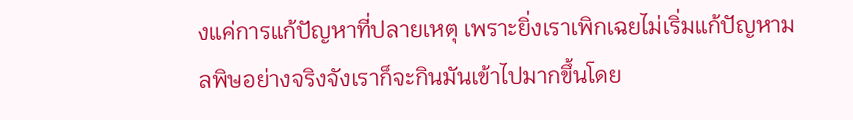งแค่การแก้ปัญหาที่ปลายเหตุ เพราะยิ่งเราเพิกเฉยไม่เริ่มแก้ปัญหามลพิษอย่างจริงจังเราก็จะกินมันเข้าไปมากขึ้นโดย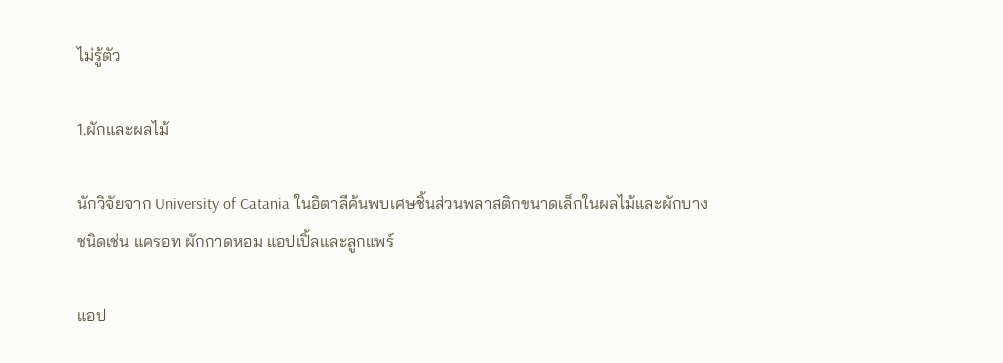ไม่รู้ตัว

1.ผักและผลไม้

นักวิจัยจาก University of Catania ในอิตาลีค้นพบเศษชิ้นส่วนพลาสติกขนาดเล็กในผลไม้และผักบางชนิดเช่น แครอท ผักกาดหอม แอปเปิ้ลและลูกแพร์

แอป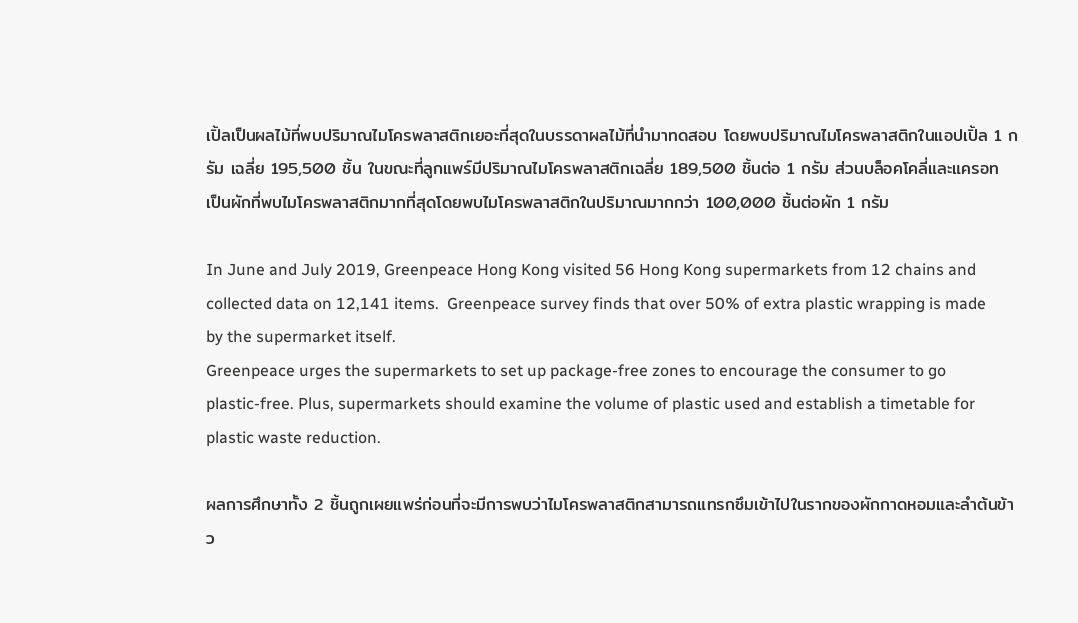เปิ้ลเป็นผลไม้ที่พบปริมาณไมโครพลาสติกเยอะที่สุดในบรรดาผลไม้ที่นำมาทดสอบ โดยพบปริมาณไมโครพลาสติกในแอปเปิ้ล 1 กรัม เฉลี่ย 195,500 ชิ้น ในขณะที่ลูกแพร์มีปริมาณไมโครพลาสติกเฉลี่ย 189,500 ชิ้นต่อ 1 กรัม ส่วนบล็อคโคลี่และแครอท เป็นผักที่พบไมโครพลาสติกมากที่สุดโดยพบไมโครพลาสติกในปริมาณมากกว่า 100,000 ชิ้นต่อผัก 1 กรัม

In June and July 2019, Greenpeace Hong Kong visited 56 Hong Kong supermarkets from 12 chains and collected data on 12,141 items.  Greenpeace survey finds that over 50% of extra plastic wrapping is made by the supermarket itself.
Greenpeace urges the supermarkets to set up package-free zones to encourage the consumer to go plastic-free. Plus, supermarkets should examine the volume of plastic used and establish a timetable for plastic waste reduction.

ผลการศึกษาทั้ง 2 ชิ้นถูกเผยแพร่ก่อนที่จะมีการพบว่าไมโครพลาสติกสามารถแทรกซึมเข้าไปในรากของผักกาดหอมและลำต้นข้าว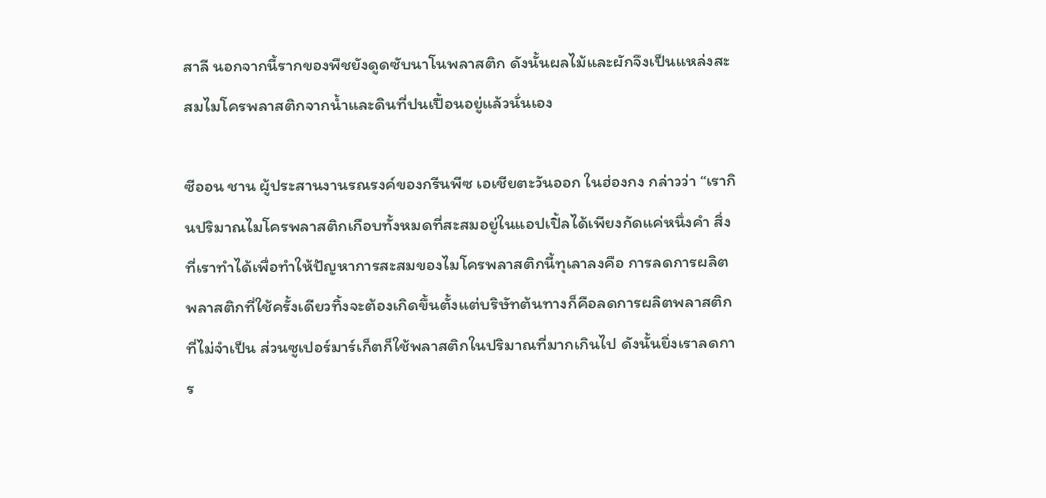สาลี นอกจากนี้รากของพืชยังดูดซับนาโนพลาสติก ดังนั้นผลไม้และผักจึงเป็นแหล่งสะสมไมโครพลาสติกจากน้ำและดินที่ปนเปื้อนอยู่แล้วนั่นเอง

ซีออน ชาน ผู้ประสานงานรณรงค์ของกรีนพีซ เอเชียตะวันออก ในฮ่องกง กล่าวว่า “เรากินปริมาณไมโครพลาสติกเกือบทั้งหมดที่สะสมอยู่ในแอปเปิ้ลได้เพียงกัดแค่หนึ่งคำ สิ่งที่เราทำได้เพื่อทำให้ปัญหาการสะสมของไมโครพลาสติกนี้ทุเลาลงคือ การลดการผลิตพลาสติกที่ใช้ครั้งเดียวทิ้งจะต้องเกิดขึ้นตั้งแต่บริษัทต้นทางก็คือลดการผลิตพลาสติกที่ไม่จำเป็น ส่วนซูเปอร์มาร์เก็ตก็ใช้พลาสติกในปริมาณที่มากเกินไป ดังนั้นยิ่งเราลดการ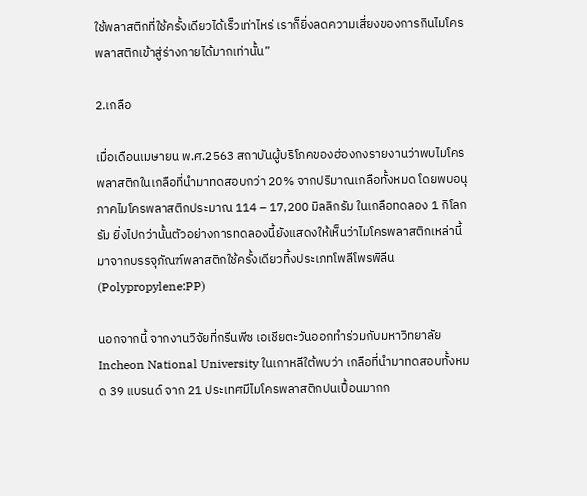ใช้พลาสติกที่ใช้ครั้งเดียวได้เร็วเท่าไหร่ เราก็ยิ่งลดความเสี่ยงของการกินไมโครพลาสติกเข้าสู่ร่างกายได้มากเท่านั้น”

2.เกลือ

เมื่อเดือนเมษายน พ.ศ.2563 สถาบันผู้บริโภคของฮ่องกงรายงานว่าพบไมโครพลาสติกในเกลือที่นำมาทดสอบกว่า 20% จากปริมาณเกลือทั้งหมด โดยพบอนุภาคไมโครพลาสติกประมาณ 114 – 17,200 มิลลิกรัม ในเกลือทดลอง 1 กิโลกรัม ยิ่งไปกว่านั้นตัวอย่างการทดลองนี้ยังแสดงให้เห็นว่าไมโครพลาสติกเหล่านี้มาจากบรรจุภัณฑ์พลาสติกใช้ครั้งเดียวทิ้งประเภทโพลีโพรพิลีน  (Polypropylene:PP)

นอกจากนี้ จากงานวิจัยที่กรีนพีซ เอเชียตะวันออกทำร่วมกับมหาวิทยาลัย Incheon National University ในเกาหลีใต้พบว่า เกลือที่นำมาทดสอบทั้งหมด 39 แบรนด์ จาก 21 ประเทศมีไมโครพลาสติกปนเปื้อนมากก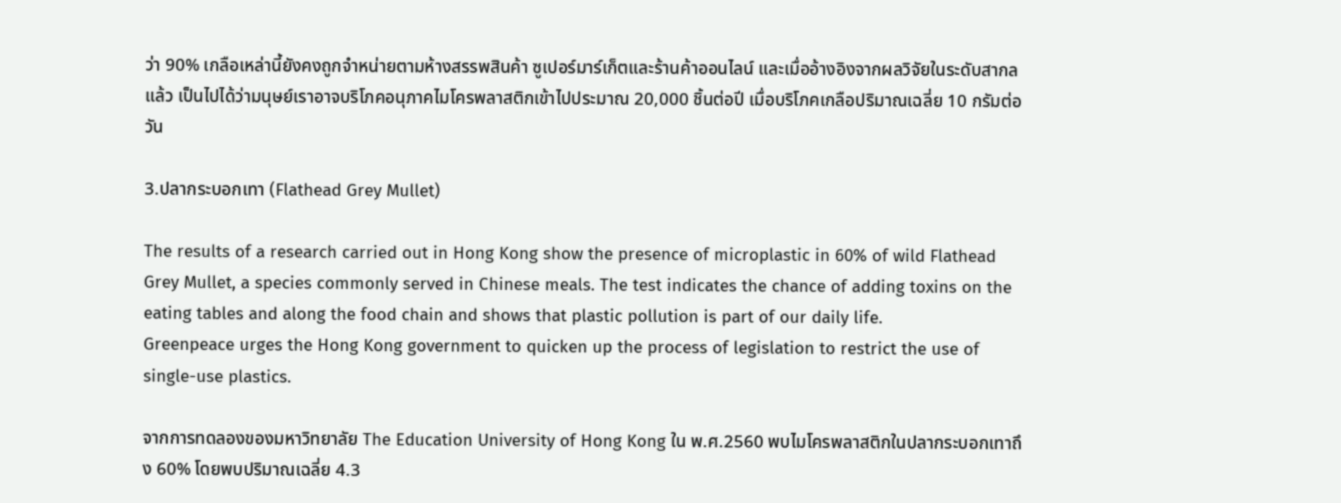ว่า 90% เกลือเหล่านี้ยังคงถูกจำหน่ายตามห้างสรรพสินค้า ซูเปอร์มาร์เก็ตและร้านค้าออนไลน์ และเมื่ออ้างอิงจากผลวิจัยในระดับสากลแล้ว เป็นไปได้ว่ามนุษย์เราอาจบริโภคอนุภาคไมโครพลาสติกเข้าไปประมาณ 20,000 ชิ้นต่อปี เมื่อบริโภคเกลือปริมาณเฉลี่ย 10 กรัมต่อวัน

3.ปลากระบอกเทา (Flathead Grey Mullet)

The results of a research carried out in Hong Kong show the presence of microplastic in 60% of wild Flathead Grey Mullet, a species commonly served in Chinese meals. The test indicates the chance of adding toxins on the eating tables and along the food chain and shows that plastic pollution is part of our daily life.
Greenpeace urges the Hong Kong government to quicken up the process of legislation to restrict the use of single-use plastics.

จากการทดลองของมหาวิทยาลัย The Education University of Hong Kong ใน พ.ศ.2560 พบไมโครพลาสติกในปลากระบอกเทาถึง 60% โดยพบปริมาณเฉลี่ย 4.3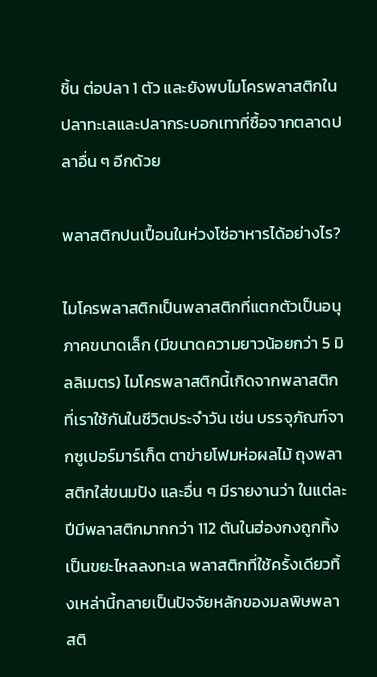ชิ้น ต่อปลา 1 ตัว และยังพบไมโครพลาสติกในปลาทะเลและปลากระบอกเทาที่ซื้อจากตลาดปลาอื่น ๆ อีกด้วย

พลาสติกปนเปื้อนในห่วงโซ่อาหารได้อย่างไร?

ไมโครพลาสติกเป็นพลาสติกที่แตกตัวเป็นอนุภาคขนาดเล็ก (มีขนาดความยาวน้อยกว่า 5 มิลลิเมตร) ไมโครพลาสติกนี้เกิดจากพลาสติกที่เราใช้กันในชีวิตประจำวัน เช่น บรรจุภัณฑ์จากซูเปอร์มาร์เก็ต ตาข่ายโฟมห่อผลไม้ ถุงพลาสติกใส่ขนมปัง และอื่น ๆ มีรายงานว่า ในแต่ละปีมีพลาสติกมากกว่า 112 ตันในฮ่องกงถูกทิ้งเป็นขยะไหลลงทะเล พลาสติกที่ใช้ครั้งเดียวทิ้งเหล่านี้กลายเป็นปัจจัยหลักของมลพิษพลาสติ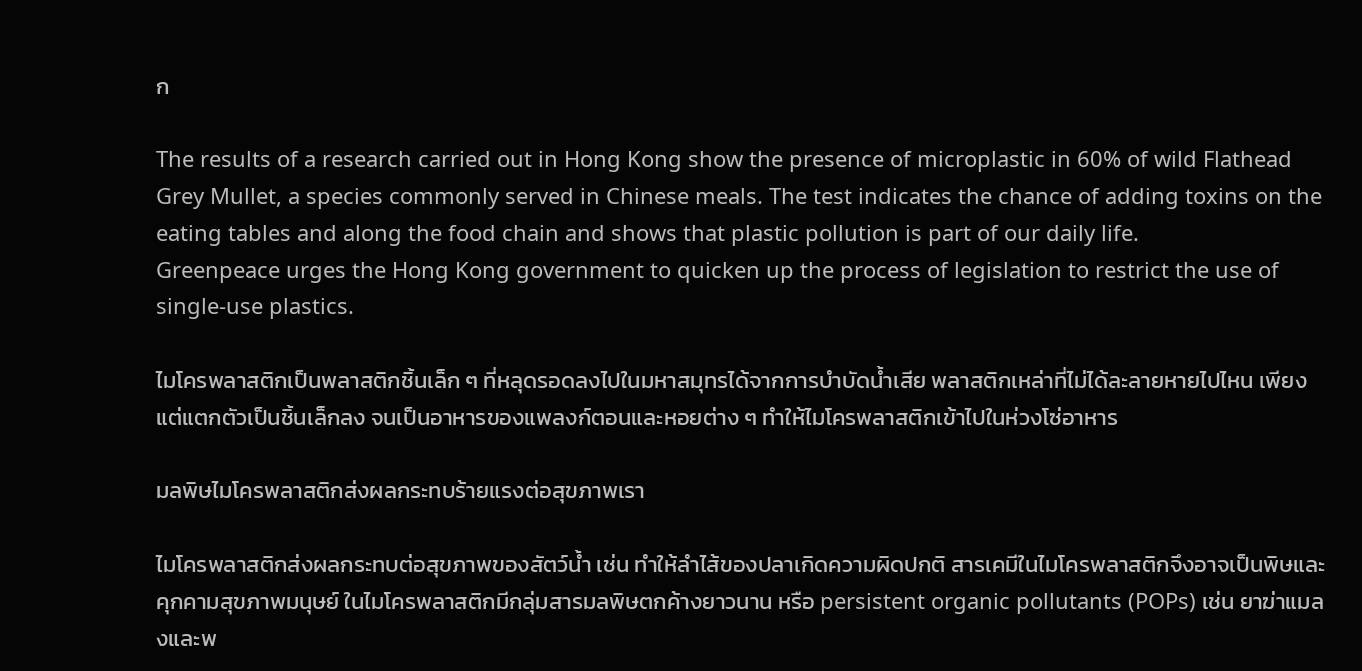ก

The results of a research carried out in Hong Kong show the presence of microplastic in 60% of wild Flathead Grey Mullet, a species commonly served in Chinese meals. The test indicates the chance of adding toxins on the eating tables and along the food chain and shows that plastic pollution is part of our daily life.
Greenpeace urges the Hong Kong government to quicken up the process of legislation to restrict the use of single-use plastics.

ไมโครพลาสติกเป็นพลาสติกชิ้นเล็ก ๆ ที่หลุดรอดลงไปในมหาสมุทรได้จากการบำบัดน้ำเสีย พลาสติกเหล่าที่ไม่ได้ละลายหายไปไหน เพียงแต่แตกตัวเป็นชิ้นเล็กลง จนเป็นอาหารของแพลงก์ตอนและหอยต่าง ๆ ทำให้ไมโครพลาสติกเข้าไปในห่วงโซ่อาหาร

มลพิษไมโครพลาสติกส่งผลกระทบร้ายแรงต่อสุขภาพเรา

ไมโครพลาสติกส่งผลกระทบต่อสุขภาพของสัตว์น้ำ เช่น ทำให้ลำไส้ของปลาเกิดความผิดปกติ สารเคมีในไมโครพลาสติกจึงอาจเป็นพิษและคุกคามสุขภาพมนุษย์ ในไมโครพลาสติกมีกลุ่มสารมลพิษตกค้างยาวนาน หรือ persistent organic pollutants (POPs) เช่น ยาฆ่าแมลงและพ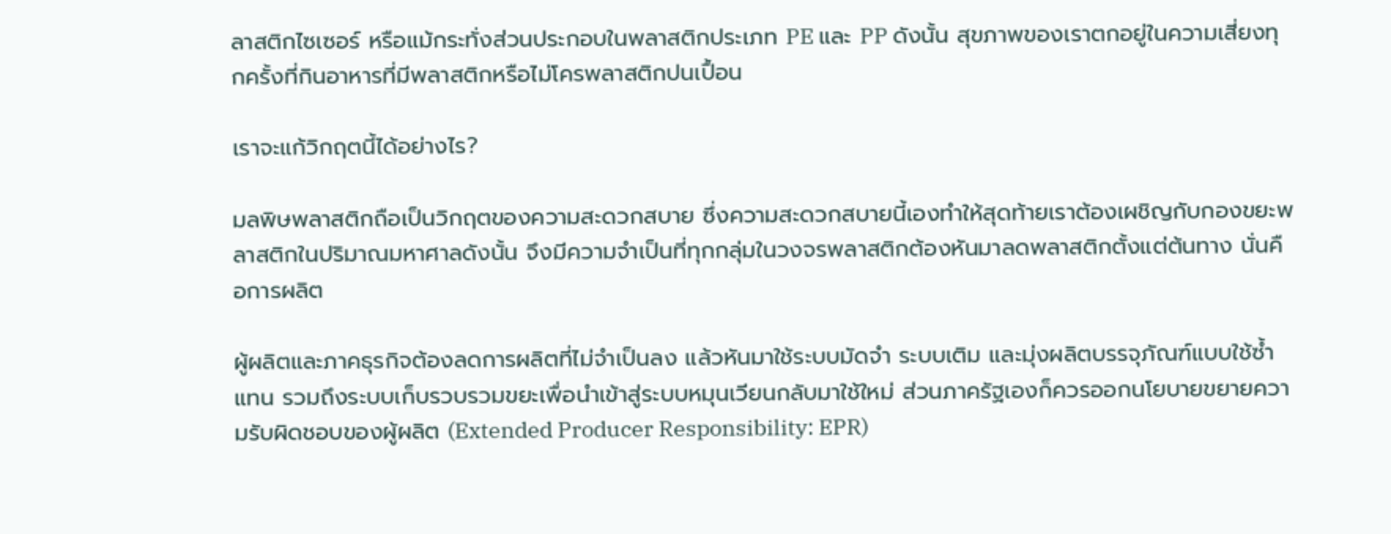ลาสติกไซเซอร์ หรือแม้กระทั่งส่วนประกอบในพลาสติกประเภท PE และ PP ดังนั้น สุขภาพของเราตกอยู่ในความเสี่ยงทุกครั้งที่กินอาหารที่มีพลาสติกหรือไม่โครพลาสติกปนเปื้อน

เราจะแก้วิกฤตนี้ได้อย่างไร?

มลพิษพลาสติกถือเป็นวิกฤตของความสะดวกสบาย ซึ่งความสะดวกสบายนี้เองทำให้สุดท้ายเราต้องเผชิญกับกองขยะพลาสติกในปริมาณมหาศาลดังนั้น จึงมีความจำเป็นที่ทุกกลุ่มในวงจรพลาสติกต้องหันมาลดพลาสติกตั้งแต่ต้นทาง นั่นคือการผลิต

ผู้ผลิตและภาคธุรกิจต้องลดการผลิตที่ไม่จำเป็นลง แล้วหันมาใช้ระบบมัดจำ ระบบเติม และมุ่งผลิตบรรจุภัณฑ์แบบใช้ซ้ำแทน รวมถึงระบบเก็บรวบรวมขยะเพื่อนำเข้าสู่ระบบหมุนเวียนกลับมาใช้ใหม่ ส่วนภาครัฐเองก็ควรออกนโยบายขยายความรับผิดชอบของผู้ผลิต (Extended Producer Responsibility: EPR)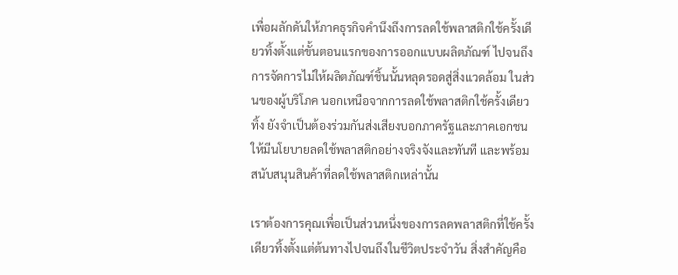เพื่อผลักดันให้ภาคธุรกิจคำนึงถึงการลดใช้พลาสติกใช้ครั้งเดียวทิ้งตั้งแต่ขั้นตอนแรกของการออกแบบผลิตภัณฑ์ ไปจนถึงการจัดการไม่ให้ผลิตภัณฑ์ชิ้นนั้นหลุดรอดสู่สิ่งแวดล้อม ในส่วนของผู้บริโภค นอกเหนือจากการลดใช้พลาสติกใช้ครั้งเดียวทิ้ง ยังจำเป็นต้องร่วมกันส่งเสียงบอกภาครัฐและภาคเอกชนให้มีนโยบายลดใช้พลาสติกอย่างจริงจังและทันที และพร้อมสนับสนุนสินค้าที่ลดใช้พลาสติกเหล่านั้น

เราต้องการคุณเพื่อเป็นส่วนหนึ่งของการลดพลาสติกที่ใช้ครั้งเดียวทิ้งตั้งแต่ต้นทางไปจนถึงในชีวิตประจำวัน สิ่งสำคัญคือ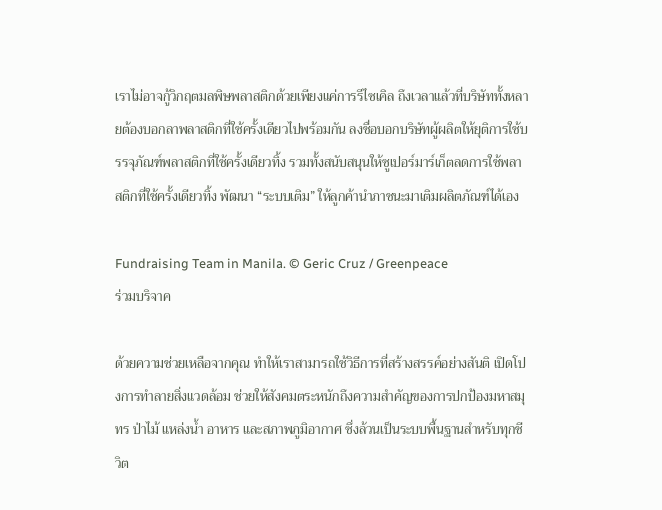เราไม่อาจกู้วิกฤตมลพิษพลาสติกด้วยเพียงแค่การรีไซเคิล ถึงเวลาแล้วที่บริษัททั้งหลายต้องบอกลาพลาสติกที่ใช้ครั้งเดียวไปพร้อมกัน ลงชื่อบอกบริษัทผู้ผลิตให้ยุติการใช้บรรจุภัณฑ์พลาสติกที่ใช้ครั้งเดียวทิ้ง รวมทั้งสนับสนุนให้ซูเปอร์มาร์เก็ตลดการใช้พลาสติกที่ใช้ครั้งเดียวทิ้ง พัฒนา “ระบบเติม” ให้ลูกค้านำภาชนะมาเติมผลิตภัณฑ์ได้เอง

Fundraising Team in Manila. © Geric Cruz / Greenpeace
ร่วมบริจาค

ด้วยความช่วยเหลือจากคุณ ทำให้เราสามารถใช้วิธีการที่สร้างสรรค์อย่างสันติ เปิดโปงการทำลายสิ่งแวดล้อม ช่วยให้สังคมตระหนักถึงความสำคัญของการปกป้องมหาสมุทร ป่าไม้ แหล่งน้ำ อาหาร และสภาพภูมิอากาศ ซึ่งล้วนเป็นระบบพื้นฐานสำหรับทุกชีวิต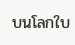บนโลกใบ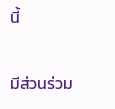นี้

มีส่วนร่วม